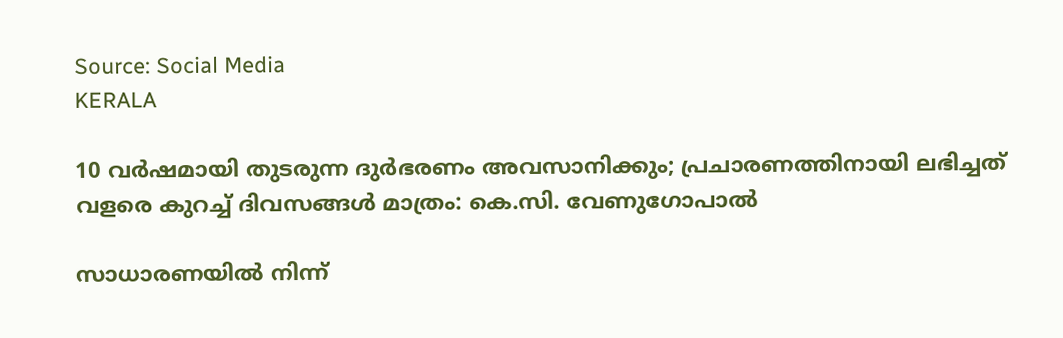Source: Social Media
KERALA

10 വര്‍ഷമായി തുടരുന്ന ദുര്‍ഭരണം അവസാനിക്കും; പ്രചാരണത്തിനായി ലഭിച്ചത് വളരെ കുറച്ച് ദിവസങ്ങള്‍ മാത്രം: കെ.സി. വേണുഗോപാല്‍

സാധാരണയില്‍ നിന്ന്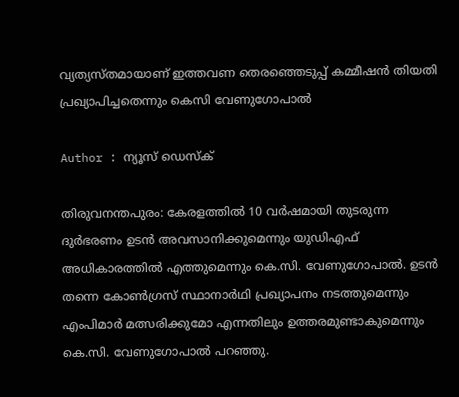വ്യത്യസ്തമായാണ് ഇത്തവണ തെരഞ്ഞെടുപ്പ് കമ്മീഷന്‍ തിയതി പ്രഖ്യാപിച്ചതെന്നും കെസി വേണുഗോപാൽ

Author : ന്യൂസ് ഡെസ്ക്

തിരുവനന്തപുരം: കേരളത്തില്‍ 10 വർഷമായി തുടരുന്ന ദുർഭരണം ഉടൻ അവസാനിക്കുമെന്നും യുഡിഎഫ് അധികാരത്തിൽ എത്തുമെന്നും കെ.സി. വേണുഗോപാല്‍. ഉടന്‍ തന്നെ കോണ്‍ഗ്രസ് സ്ഥാനാര്‍ഥി പ്രഖ്യാപനം നടത്തുമെന്നും എംപിമാര്‍ മത്സരിക്കുമോ എന്നതിലും ഉത്തരമുണ്ടാകുമെന്നും കെ.സി. വേണുഗോപാല്‍ പറഞ്ഞു.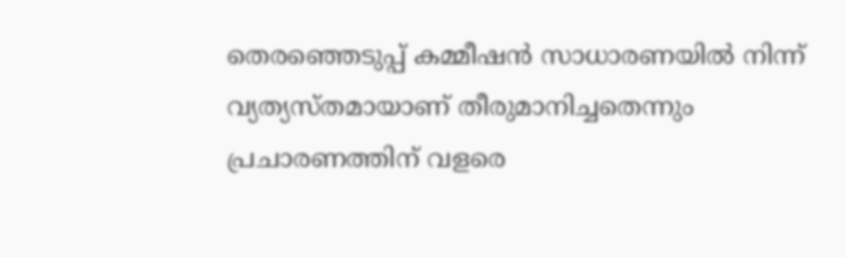തെരഞ്ഞെടുപ്പ് കമ്മീഷന്‍ സാധാരണയില്‍ നിന്ന് വ്യത്യസ്തമായാണ് തീരുമാനിച്ചതെന്നും പ്രചാരണത്തിന് വളരെ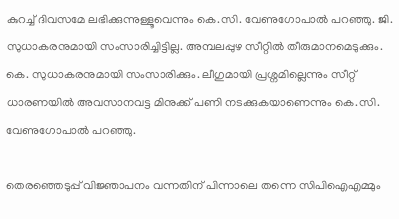കുറച്ച് ദിവസമേ ലഭിക്കുന്നുള്ളൂവെന്നും കെ.സി. വേണുഗോപാല്‍ പറഞ്ഞു. ജി. സുധാകരനുമായി സംസാരിച്ചിട്ടില്ല. അമ്പലപ്പുഴ സീറ്റില്‍ തീരുമാനമെടുക്കും. കെ. സുധാകരനുമായി സംസാരിക്കും. ലീഗുമായി പ്രശ്നമില്ലെന്നും സീറ്റ് ധാരണയില്‍ അവസാനവട്ട മിനുക്ക് പണി നടക്കുകയാണെന്നും കെ.സി. വേണുഗോപാല്‍ പറഞ്ഞു.

തെരഞ്ഞെടുപ്പ് വിജ്ഞാപനം വന്നതിന് പിന്നാലെ തന്നെ സിപിഐഎമ്മും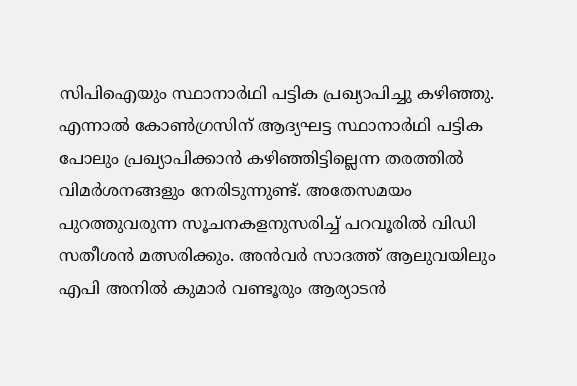സിപിഐയും സ്ഥാനാര്‍ഥി പട്ടിക പ്രഖ്യാപിച്ചു കഴിഞ്ഞു. എന്നാല്‍ കോണ്‍ഗ്രസിന് ആദ്യഘട്ട സ്ഥാനാര്‍ഥി പട്ടിക പോലും പ്രഖ്യാപിക്കാന്‍ കഴിഞ്ഞിട്ടില്ലെന്ന തരത്തില്‍ വിമര്‍ശനങ്ങളും നേരിടുന്നുണ്ട്. അതേസമയം പുറത്തുവരുന്ന സൂചനകളനുസരിച്ച് പറവൂരില്‍ വിഡി സതീശന്‍ മത്സരിക്കും. അന്‍വര്‍ സാദത്ത് ആലുവയിലും എപി അനില്‍ കുമാര്‍ വണ്ടൂരും ആര്യാടന്‍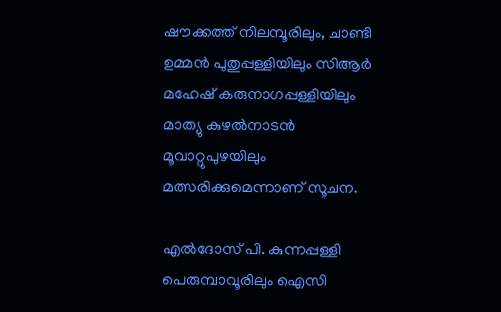ഷൗക്കത്ത് നിലമ്പൂരിലും, ചാണ്ടി ഉമ്മന്‍ പുതുപ്പള്ളിയിലും സിആര്‍ മഹേഷ് കരുനാഗപ്പള്ളിയിലും മാത്യു കുഴല്‍നാടന്‍ മൂവാറ്റുപുഴയിലും മത്സരിക്കുമെന്നാണ് സൂചന.

എല്‍ദോസ് പി. കുന്നപ്പള്ളി പെരുമ്പാവൂരിലും ഐസി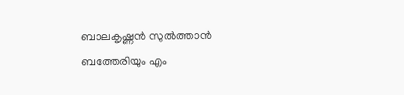ബാലകൃഷ്ണന്‍ സുല്‍ത്താന്‍ ബത്തേരിയും എം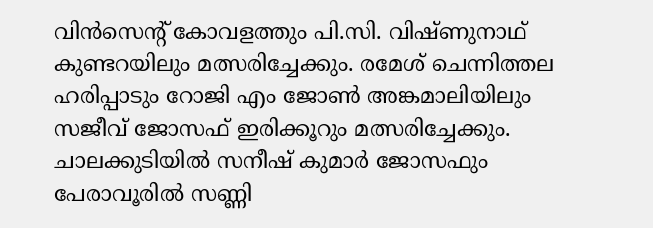വിന്‍സെന്റ് കോവളത്തും പി.സി. വിഷ്ണുനാഥ് കുണ്ടറയിലും മത്സരിച്ചേക്കും. രമേശ് ചെന്നിത്തല ഹരിപ്പാടും റോജി എം ജോണ്‍ അങ്കമാലിയിലും സജീവ് ജോസഫ് ഇരിക്കൂറും മത്സരിച്ചേക്കും. ചാലക്കുടിയില്‍ സനീഷ് കുമാര്‍ ജോസഫും പേരാവൂരില്‍ സണ്ണി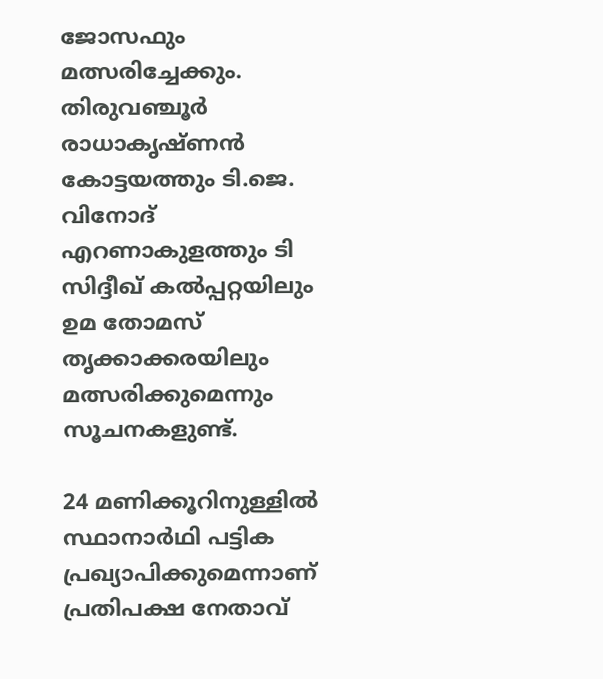ജോസഫും മത്സരിച്ചേക്കും. തിരുവഞ്ചൂര്‍ രാധാകൃഷ്ണന്‍ കോട്ടയത്തും ടി.ജെ. വിനോദ് എറണാകുളത്തും ടി സിദ്ദീഖ് കല്‍പ്പറ്റയിലും ഉമ തോമസ് തൃക്കാക്കരയിലും മത്സരിക്കുമെന്നും സൂചനകളുണ്ട്.

24 മണിക്കൂറിനുള്ളില്‍ സ്ഥാനാര്‍ഥി പട്ടിക പ്രഖ്യാപിക്കുമെന്നാണ് പ്രതിപക്ഷ നേതാവ്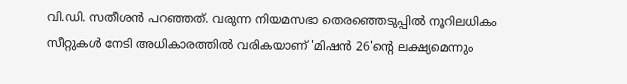വി.ഡി. സതീശന്‍ പറഞ്ഞത്. വരുന്ന നിയമസഭാ തെരഞ്ഞെടുപ്പില്‍ നൂറിലധികം സീറ്റുകള്‍ നേടി അധികാരത്തില്‍ വരികയാണ് 'മിഷന്‍ 26'ന്റെ ലക്ഷ്യമെന്നും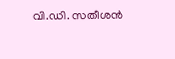വി.ഡി. സതീശന്‍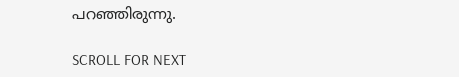പറഞ്ഞിരുന്നു.

SCROLL FOR NEXT